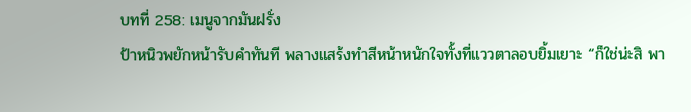บทที่ 258: เมนูจากมันฝรั่ง
ป้าหนิวพยักหน้ารับคำทันที พลางแสร้งทำสีหน้าหนักใจทั้งที่แววตาลอบยิ้มเยาะ “ก็ใช่น่ะสิ พา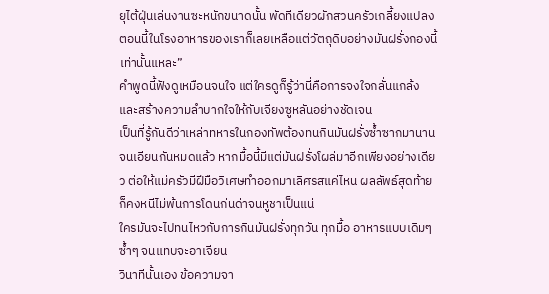ยุไต้ฝุ่นเล่นงานซะหนักขนาดนั้น พัดทีเดียวผักสวนครัวเกลี้ยงแปลง ตอนนี้ในโรงอาหารของเราก็เลยเหลือแต่วัตถุดิบอย่างมันฝรั่งกองนี้เท่านั้นแหละ”
คำพูดนี้ฟังดูเหมือนจนใจ แต่ใครดูก็รู้ว่านี่คือการจงใจกลั่นแกล้งและสร้างความลำบากใจให้กับเจียงซูหลันอย่างชัดเจน
เป็นที่รู้กันดีว่าเหล่าทหารในกองทัพต้องทนกินมันฝรั่งซ้ำซากมานานจนเอียนกันหมดแล้ว หากมื้อนี้มีแต่มันฝรั่งโผล่มาอีกเพียงอย่างเดียว ต่อให้แม่ครัวมีฝีมือวิเศษทำออกมาเลิศรสแค่ไหน ผลลัพธ์สุดท้ายก็คงหนีไม่พ้นการโดนก่นด่าจนหูชาเป็นแน่
ใครมันจะไปทนไหวกับการกินมันฝรั่งทุกวัน ทุกมื้อ อาหารแบบเดิมๆ ซ้ำๆ จนแทบจะอาเจียน
วินาทีนั้นเอง ข้อความจา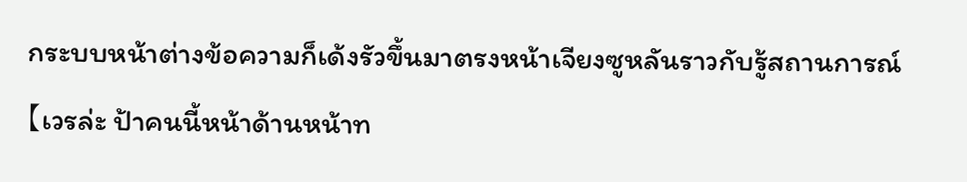กระบบหน้าต่างข้อความก็เด้งรัวขึ้นมาตรงหน้าเจียงซูหลันราวกับรู้สถานการณ์
【เวรล่ะ ป้าคนนี้หน้าด้านหน้าท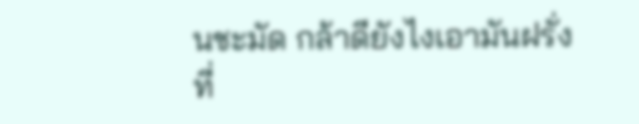นชะมัด กล้าดียังไงเอามันฝรั่งที่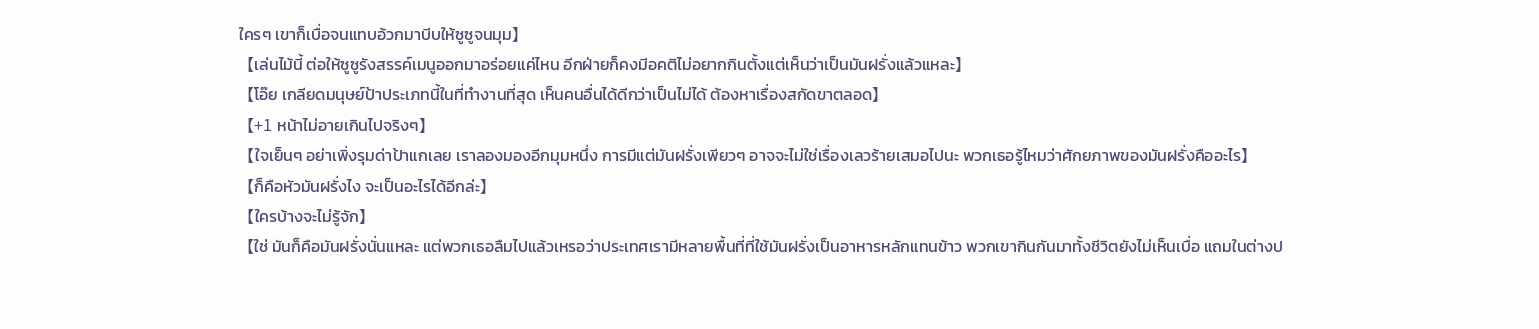ใครๆ เขาก็เบื่อจนแทบอ้วกมาบีบให้ซูซูจนมุม】
【เล่นไม้นี้ ต่อให้ซูซูรังสรรค์เมนูออกมาอร่อยแค่ไหน อีกฝ่ายก็คงมีอคติไม่อยากกินตั้งแต่เห็นว่าเป็นมันฝรั่งแล้วแหละ】
【โอ๊ย เกลียดมนุษย์ป้าประเภทนี้ในที่ทำงานที่สุด เห็นคนอื่นได้ดีกว่าเป็นไม่ได้ ต้องหาเรื่องสกัดขาตลอด】
【+1 หน้าไม่อายเกินไปจริงๆ】
【ใจเย็นๆ อย่าเพิ่งรุมด่าป้าแกเลย เราลองมองอีกมุมหนึ่ง การมีแต่มันฝรั่งเพียวๆ อาจจะไม่ใช่เรื่องเลวร้ายเสมอไปนะ พวกเธอรู้ไหมว่าศักยภาพของมันฝรั่งคืออะไร】
【ก็คือหัวมันฝรั่งไง จะเป็นอะไรได้อีกล่ะ】
【ใครบ้างจะไม่รู้จัก】
【ใช่ มันก็คือมันฝรั่งนั่นแหละ แต่พวกเธอลืมไปแล้วเหรอว่าประเทศเรามีหลายพื้นที่ที่ใช้มันฝรั่งเป็นอาหารหลักแทนข้าว พวกเขากินกันมาทั้งชีวิตยังไม่เห็นเบื่อ แถมในต่างป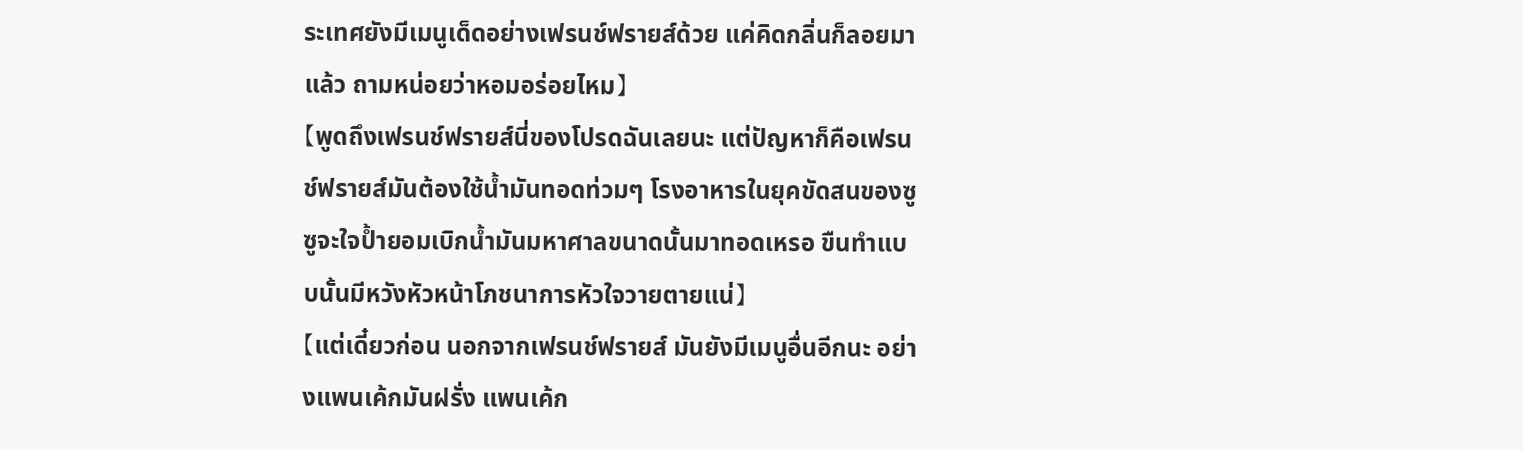ระเทศยังมีเมนูเด็ดอย่างเฟรนช์ฟรายส์ด้วย แค่คิดกลิ่นก็ลอยมาแล้ว ถามหน่อยว่าหอมอร่อยไหม】
【พูดถึงเฟรนช์ฟรายส์นี่ของโปรดฉันเลยนะ แต่ปัญหาก็คือเฟรนช์ฟรายส์มันต้องใช้น้ำมันทอดท่วมๆ โรงอาหารในยุคขัดสนของซูซูจะใจป้ำยอมเบิกน้ำมันมหาศาลขนาดนั้นมาทอดเหรอ ขืนทำแบบนั้นมีหวังหัวหน้าโภชนาการหัวใจวายตายแน่】
【แต่เดี๋ยวก่อน นอกจากเฟรนช์ฟรายส์ มันยังมีเมนูอื่นอีกนะ อย่างแพนเค้กมันฝรั่ง แพนเค้ก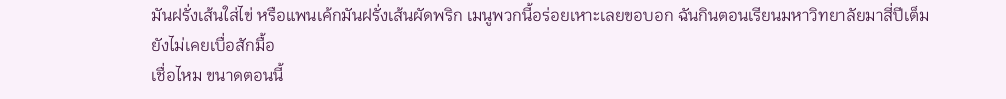มันฝรั่งเส้นใส่ไข่ หรือแพนเค้กมันฝรั่งเส้นผัดพริก เมนูพวกนี้อร่อยเหาะเลยขอบอก ฉันกินตอนเรียนมหาวิทยาลัยมาสี่ปีเต็มยังไม่เคยเบื่อสักมื้อ
เชื่อไหม ขนาดตอนนี้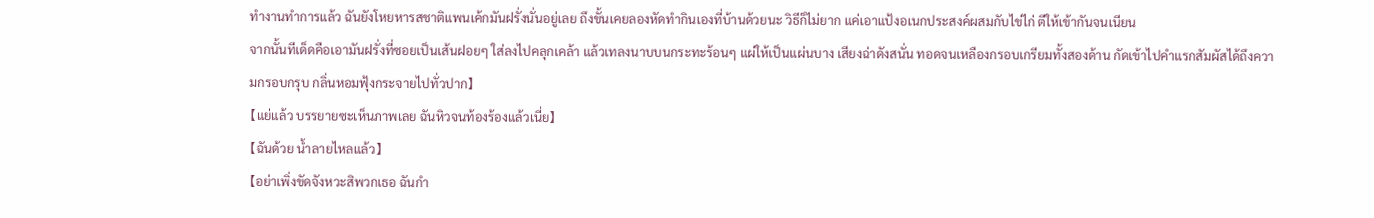ทำงานทำการแล้ว ฉันยังโหยหารสชาติแพนเค้กมันฝรั่งนั่นอยู่เลย ถึงขั้นเคยลองหัดทำกินเองที่บ้านด้วยนะ วิธีก็ไม่ยาก แค่เอาแป้งอเนกประสงค์ผสมกับไข่ไก่ ตีให้เข้ากันจนเนียน
จากนั้นทีเด็ดคือเอามันฝรั่งที่ซอยเป็นเส้นฝอยๆ ใส่ลงไปคลุกเคล้า แล้วเทลงนาบบนกระทะร้อนๆ แผ่ให้เป็นแผ่นบาง เสียงฉ่าดังสนั่น ทอดจนเหลืองกรอบเกรียมทั้งสองด้าน กัดเข้าไปคำแรกสัมผัสได้ถึงความกรอบกรุบ กลิ่นหอมฟุ้งกระจายไปทั่วปาก】
【แย่แล้ว บรรยายซะเห็นภาพเลย ฉันหิวจนท้องร้องแล้วเนี่ย】
【ฉันด้วย น้ำลายไหลแล้ว】
【อย่าเพิ่งขัดจังหวะสิพวกเธอ ฉันกำ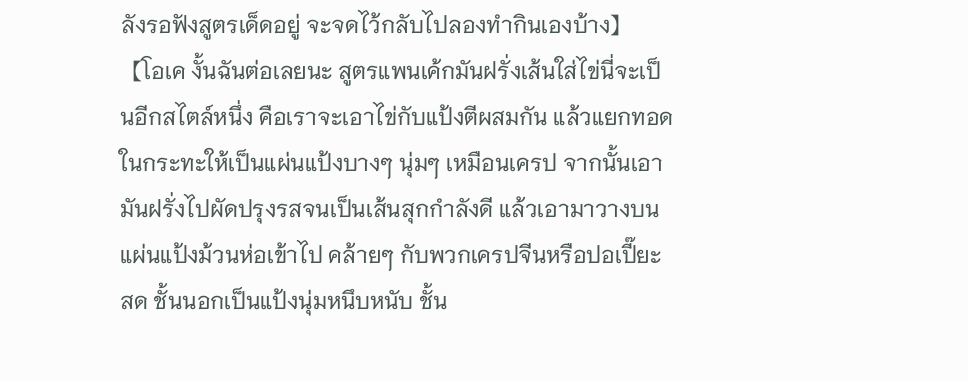ลังรอฟังสูตรเด็ดอยู่ จะจดไว้กลับไปลองทำกินเองบ้าง】
【โอเค งั้นฉันต่อเลยนะ สูตรแพนเค้กมันฝรั่งเส้นใส่ไข่นี่จะเป็นอีกสไตล์หนึ่ง คือเราจะเอาไข่กับแป้งตีผสมกัน แล้วแยกทอดในกระทะให้เป็นแผ่นแป้งบางๆ นุ่มๆ เหมือนเครป จากนั้นเอามันฝรั่งไปผัดปรุงรสจนเป็นเส้นสุกกำลังดี แล้วเอามาวางบนแผ่นแป้งม้วนห่อเข้าไป คล้ายๆ กับพวกเครปจีนหรือปอเปี๊ยะสด ชั้นนอกเป็นแป้งนุ่มหนึบหนับ ชั้น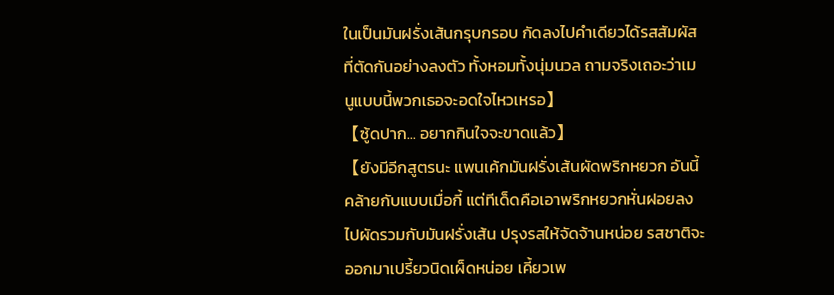ในเป็นมันฝรั่งเส้นกรุบกรอบ กัดลงไปคำเดียวได้รสสัมผัสที่ตัดกันอย่างลงตัว ทั้งหอมทั้งนุ่มนวล ถามจริงเถอะว่าเมนูแบบนี้พวกเธอจะอดใจไหวเหรอ】
【ซู้ดปาก... อยากกินใจจะขาดแล้ว】
【ยังมีอีกสูตรนะ แพนเค้กมันฝรั่งเส้นผัดพริกหยวก อันนี้คล้ายกับแบบเมื่อกี้ แต่ทีเด็ดคือเอาพริกหยวกหั่นฝอยลงไปผัดรวมกับมันฝรั่งเส้น ปรุงรสให้จัดจ้านหน่อย รสชาติจะออกมาเปรี้ยวนิดเผ็ดหน่อย เคี้ยวเพ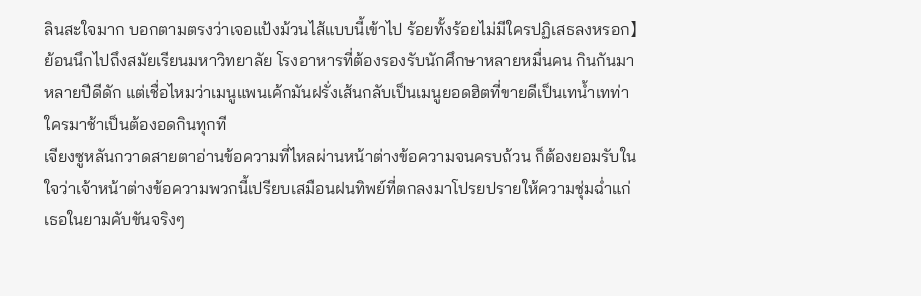ลินสะใจมาก บอกตามตรงว่าเจอแป้งม้วนไส้แบบนี้เข้าไป ร้อยทั้งร้อยไม่มีใครปฏิเสธลงหรอก】
ย้อนนึกไปถึงสมัยเรียนมหาวิทยาลัย โรงอาหารที่ต้องรองรับนักศึกษาหลายหมื่นคน กินกันมาหลายปีดีดัก แต่เชื่อไหมว่าเมนูแพนเค้กมันฝรั่งเส้นกลับเป็นเมนูยอดฮิตที่ขายดีเป็นเทน้ำเทท่า ใครมาช้าเป็นต้องอดกินทุกที
เจียงซูหลันกวาดสายตาอ่านข้อความที่ไหลผ่านหน้าต่างข้อความจนครบถ้วน ก็ต้องยอมรับในใจว่าเจ้าหน้าต่างข้อความพวกนี้เปรียบเสมือนฝนทิพย์ที่ตกลงมาโปรยปรายให้ความชุ่มฉ่ำแก่เธอในยามคับขันจริงๆ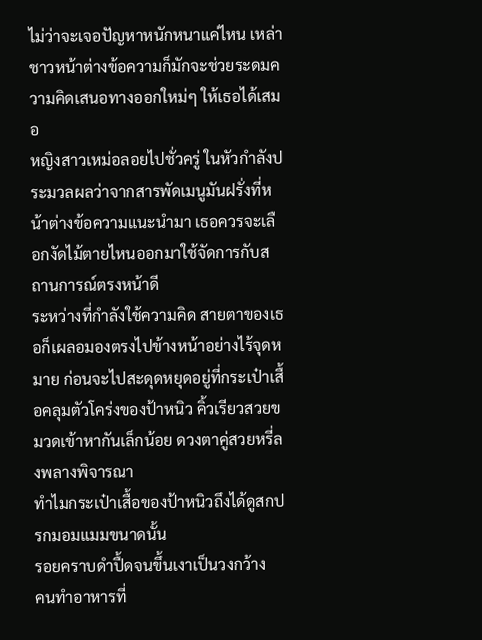ไม่ว่าจะเจอปัญหาหนักหนาแค่ไหน เหล่าชาวหน้าต่างข้อความก็มักจะช่วยระดมความคิดเสนอทางออกใหม่ๆ ให้เธอได้เสมอ
หญิงสาวเหม่อลอยไปชั่วครู่ ในหัวกำลังประมวลผลว่าจากสารพัดเมนูมันฝรั่งที่หน้าต่างข้อความแนะนำมา เธอควรจะเลือกงัดไม้ตายไหนออกมาใช้จัดการกับสถานการณ์ตรงหน้าดี
ระหว่างที่กำลังใช้ความคิด สายตาของเธอก็เผลอมองตรงไปข้างหน้าอย่างไร้จุดหมาย ก่อนจะไปสะดุดหยุดอยู่ที่กระเป๋าเสื้อคลุมตัวโคร่งของป้าหนิว คิ้วเรียวสวยขมวดเข้าหากันเล็กน้อย ดวงตาคู่สวยหรี่ลงพลางพิจารณา
ทำไมกระเป๋าเสื้อของป้าหนิวถึงได้ดูสกปรกมอมแมมขนาดนั้น
รอยคราบดำปื้ดจนขึ้นเงาเป็นวงกว้าง
คนทำอาหารที่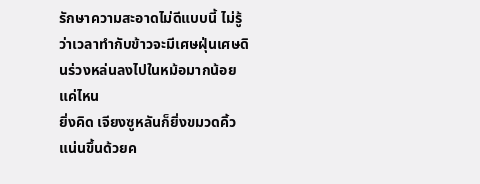รักษาความสะอาดไม่ดีแบบนี้ ไม่รู้ว่าเวลาทำกับข้าวจะมีเศษฝุ่นเศษดินร่วงหล่นลงไปในหม้อมากน้อยแค่ไหน
ยิ่งคิด เจียงซูหลันก็ยิ่งขมวดคิ้วแน่นขึ้นด้วยค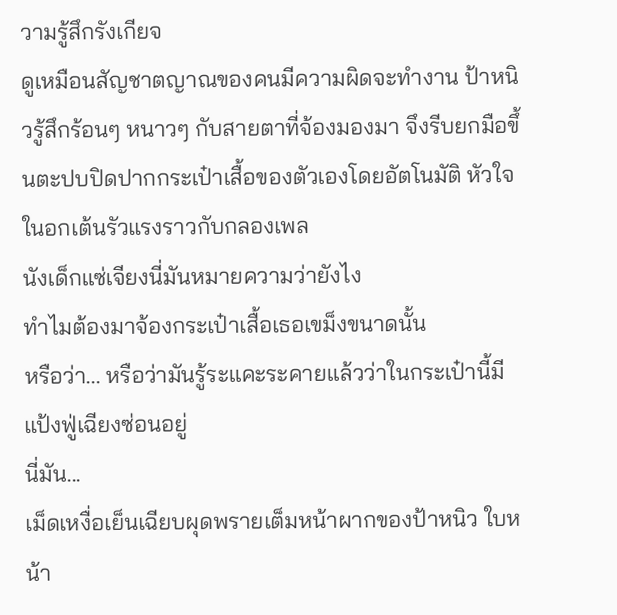วามรู้สึกรังเกียจ
ดูเหมือนสัญชาตญาณของคนมีความผิดจะทำงาน ป้าหนิวรู้สึกร้อนๆ หนาวๆ กับสายตาที่จ้องมองมา จึงรีบยกมือขึ้นตะปบปิดปากกระเป๋าเสื้อของตัวเองโดยอัตโนมัติ หัวใจในอกเต้นรัวแรงราวกับกลองเพล
นังเด็กแซ่เจียงนี่มันหมายความว่ายังไง
ทำไมต้องมาจ้องกระเป๋าเสื้อเธอเขม็งขนาดนั้น
หรือว่า... หรือว่ามันรู้ระแคะระคายแล้วว่าในกระเป๋านี้มีแป้งฟู่เฉียงซ่อนอยู่
นี่มัน...
เม็ดเหงื่อเย็นเฉียบผุดพรายเต็มหน้าผากของป้าหนิว ใบหน้า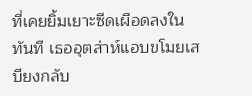ที่เคยยิ้มเยาะซีดเผือดลงในทันที เธออุตส่าห์แอบขโมยเสบียงกลับ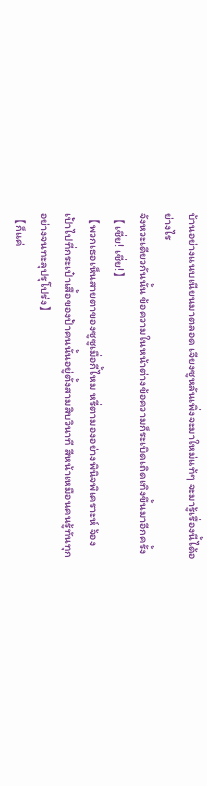บ้านอย่างแนบเนียนมาตลอด เจียงซูหลันเพิ่งจะมาใหม่แท้ๆ จะมารู้เรื่องนี้ได้อย่างไร
จังหวะเดียวกันนั้น ข้อความในหน้าต่างข้อความก็ระเบิดเถิดเทิงขึ้นมาอีกครั้ง
【เชี่ย! เชี่ย!】
【พวกเธอเห็นสายตาของซูซูเมื่อกี้ไหม หรี่ตามองอย่างพินิจพิเคราะห์ จ้องเป้าไปที่กระเป๋าเสื้อของป้าคนนั้นอยู่ตั้งสามสิบวินาที สีหน้าเหมือนคนรู้ทันทุกอย่างจนทะลุปรุโปร่ง】
【ก็แค่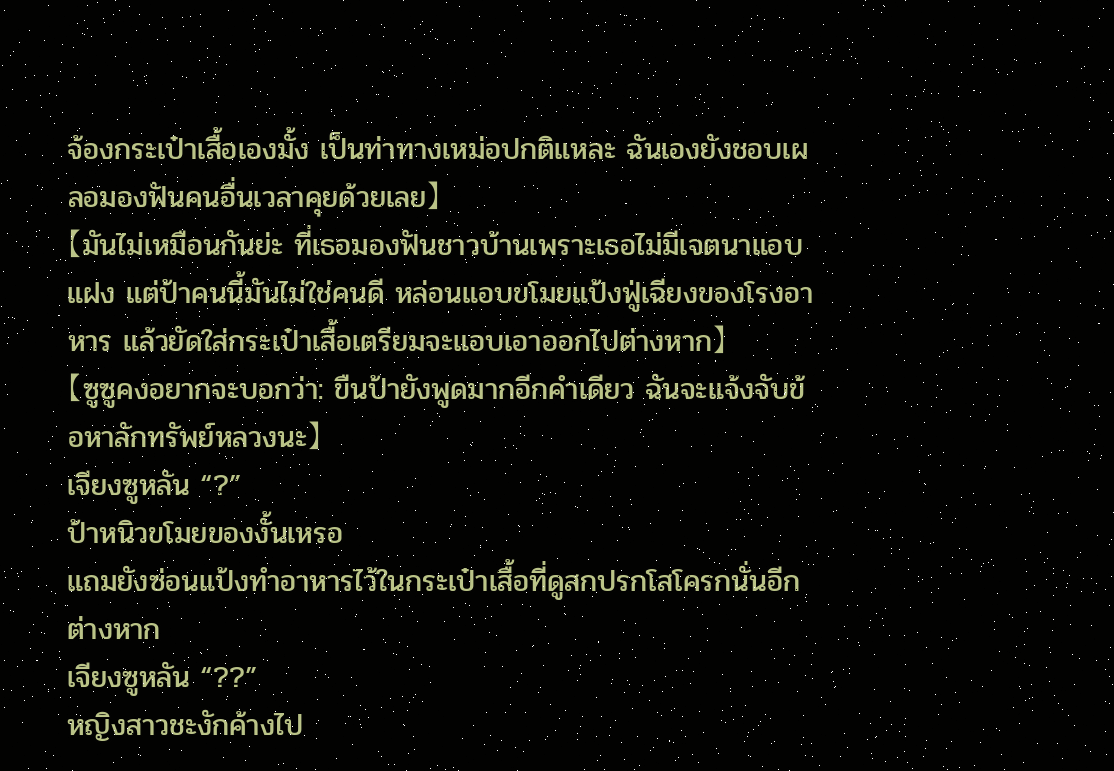จ้องกระเป๋าเสื้อเองมั้ง เป็นท่าทางเหม่อปกติแหละ ฉันเองยังชอบเผลอมองฟันคนอื่นเวลาคุยด้วยเลย】
【มันไม่เหมือนกันย่ะ ที่เธอมองฟันชาวบ้านเพราะเธอไม่มีเจตนาแอบแฝง แต่ป้าคนนี้มันไม่ใช่คนดี หล่อนแอบขโมยแป้งฟู่เฉียงของโรงอาหาร แล้วยัดใส่กระเป๋าเสื้อเตรียมจะแอบเอาออกไปต่างหาก】
【ซูซูคงอยากจะบอกว่า: ขืนป้ายังพูดมากอีกคำเดียว ฉันจะแจ้งจับข้อหาลักทรัพย์หลวงนะ】
เจียงซูหลัน “?”
ป้าหนิวขโมยของงั้นเหรอ
แถมยังซ่อนแป้งทำอาหารไว้ในกระเป๋าเสื้อที่ดูสกปรกโสโครกนั่นอีกต่างหาก
เจียงซูหลัน “??”
หญิงสาวชะงักค้างไป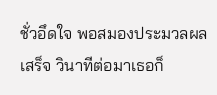ชั่วอึดใจ พอสมองประมวลผลเสร็จ วินาทีต่อมาเธอก็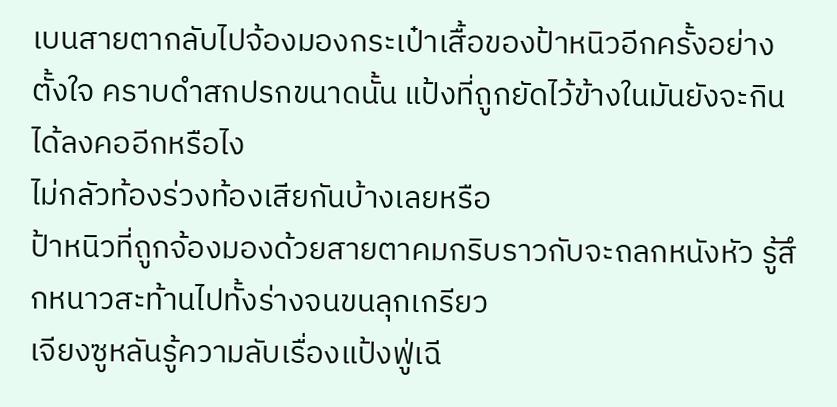เบนสายตากลับไปจ้องมองกระเป๋าเสื้อของป้าหนิวอีกครั้งอย่างตั้งใจ คราบดำสกปรกขนาดนั้น แป้งที่ถูกยัดไว้ข้างในมันยังจะกินได้ลงคออีกหรือไง
ไม่กลัวท้องร่วงท้องเสียกันบ้างเลยหรือ
ป้าหนิวที่ถูกจ้องมองด้วยสายตาคมกริบราวกับจะถลกหนังหัว รู้สึกหนาวสะท้านไปทั้งร่างจนขนลุกเกรียว
เจียงซูหลันรู้ความลับเรื่องแป้งฟู่เฉี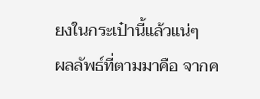ยงในกระเป๋านี้แล้วแน่ๆ
ผลลัพธ์ที่ตามมาคือ จากค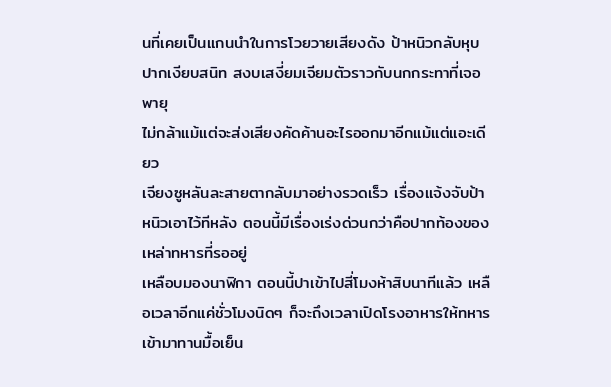นที่เคยเป็นแกนนำในการโวยวายเสียงดัง ป้าหนิวกลับหุบปากเงียบสนิท สงบเสงี่ยมเจียมตัวราวกับนกกระทาที่เจอพายุ
ไม่กล้าแม้แต่จะส่งเสียงคัดค้านอะไรออกมาอีกแม้แต่แอะเดียว
เจียงซูหลันละสายตากลับมาอย่างรวดเร็ว เรื่องแจ้งจับป้าหนิวเอาไว้ทีหลัง ตอนนี้มีเรื่องเร่งด่วนกว่าคือปากท้องของเหล่าทหารที่รออยู่
เหลือบมองนาฬิกา ตอนนี้ปาเข้าไปสี่โมงห้าสิบนาทีแล้ว เหลือเวลาอีกแค่ชั่วโมงนิดๆ ก็จะถึงเวลาเปิดโรงอาหารให้ทหารเข้ามาทานมื้อเย็น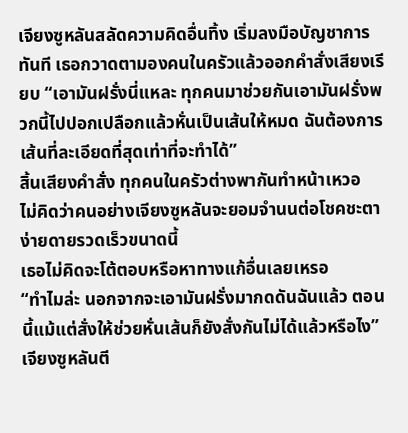เจียงซูหลันสลัดความคิดอื่นทิ้ง เริ่มลงมือบัญชาการทันที เธอกวาดตามองคนในครัวแล้วออกคำสั่งเสียงเรียบ “เอามันฝรั่งนี่แหละ ทุกคนมาช่วยกันเอามันฝรั่งพวกนี้ไปปอกเปลือกแล้วหั่นเป็นเส้นให้หมด ฉันต้องการเส้นที่ละเอียดที่สุดเท่าที่จะทำได้”
สิ้นเสียงคำสั่ง ทุกคนในครัวต่างพากันทำหน้าเหวอ
ไม่คิดว่าคนอย่างเจียงซูหลันจะยอมจำนนต่อโชคชะตาง่ายดายรวดเร็วขนาดนี้
เธอไม่คิดจะโต้ตอบหรือหาทางแก้อื่นเลยเหรอ
“ทำไมล่ะ นอกจากจะเอามันฝรั่งมากดดันฉันแล้ว ตอนนี้แม้แต่สั่งให้ช่วยหั่นเส้นก็ยังสั่งกันไม่ได้แล้วหรือไง”
เจียงซูหลันตี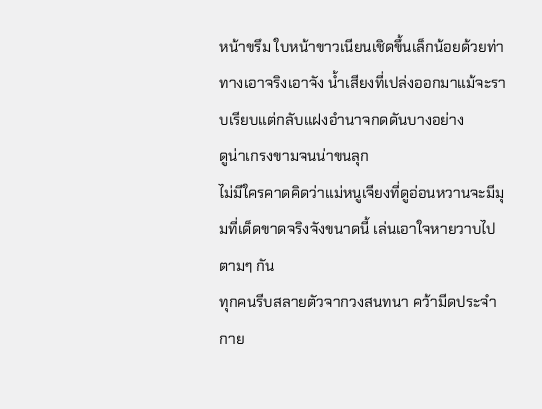หน้าขรึม ใบหน้าขาวเนียนเชิดขึ้นเล็กน้อยด้วยท่าทางเอาจริงเอาจัง น้ำเสียงที่เปล่งออกมาแม้จะราบเรียบแต่กลับแฝงอำนาจกดดันบางอย่าง
ดูน่าเกรงขามจนน่าขนลุก
ไม่มีใครคาดคิดว่าแม่หนูเจียงที่ดูอ่อนหวานจะมีมุมที่เด็ดขาดจริงจังขนาดนี้ เล่นเอาใจหายวาบไปตามๆ กัน
ทุกคนรีบสลายตัวจากวงสนทนา คว้ามีดประจำกาย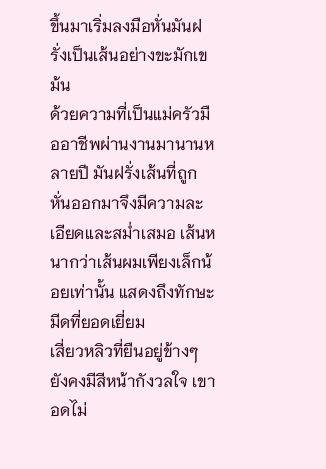ขึ้นมาเริ่มลงมือหั่นมันฝรั่งเป็นเส้นอย่างขะมักเขม้น
ด้วยความที่เป็นแม่ครัวมืออาชีพผ่านงานมานานหลายปี มันฝรั่งเส้นที่ถูกหั่นออกมาจึงมีความละเอียดและสม่ำเสมอ เส้นหนากว่าเส้นผมเพียงเล็กน้อยเท่านั้น แสดงถึงทักษะมีดที่ยอดเยี่ยม
เสี่ยวหลิวที่ยืนอยู่ข้างๆ ยังคงมีสีหน้ากังวลใจ เขาอดไม่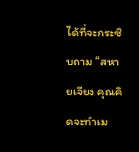ได้ที่จะกระซิบถาม “สหายเจียง คุณคิดจะทำเม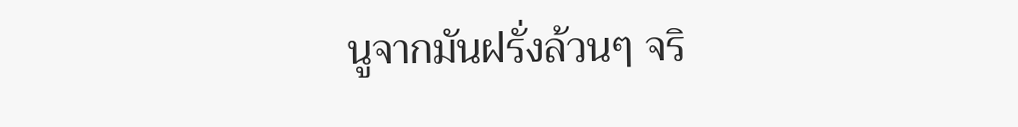นูจากมันฝรั่งล้วนๆ จริ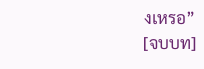งเหรอ”
[จบบท]